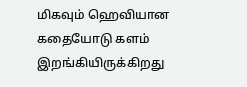மிகவும் ஹெவியான கதையோடு களம் இறங்கியிருக்கிறது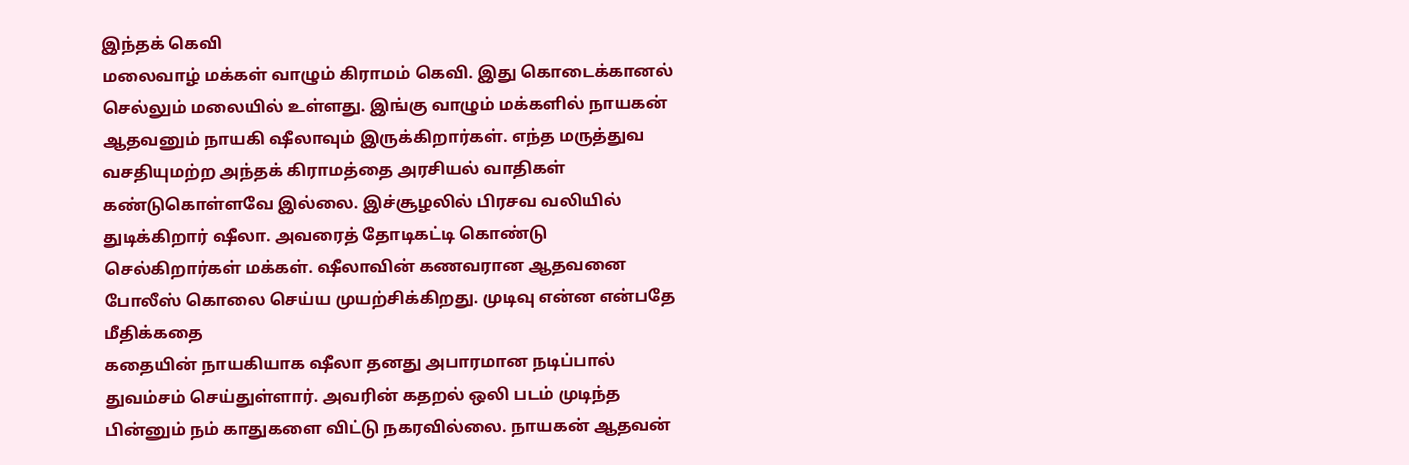இந்தக் கெவி
மலைவாழ் மக்கள் வாழும் கிராமம் கெவி. இது கொடைக்கானல் செல்லும் மலையில் உள்ளது. இங்கு வாழும் மக்களில் நாயகன் ஆதவனும் நாயகி ஷீலாவும் இருக்கிறார்கள். எந்த மருத்துவ வசதியுமற்ற அந்தக் கிராமத்தை அரசியல் வாதிகள் கண்டுகொள்ளவே இல்லை. இச்சூழலில் பிரசவ வலியில் துடிக்கிறார் ஷீலா. அவரைத் தோடிகட்டி கொண்டு செல்கிறார்கள் மக்கள். ஷீலாவின் கணவரான ஆதவனை போலீஸ் கொலை செய்ய முயற்சிக்கிறது. முடிவு என்ன என்பதே மீதிக்கதை
கதையின் நாயகியாக ஷீலா தனது அபாரமான நடிப்பால் துவம்சம் செய்துள்ளார். அவரின் கதறல் ஒலி படம் முடிந்த பின்னும் நம் காதுகளை விட்டு நகரவில்லை. நாயகன் ஆதவன்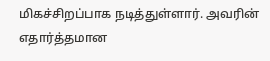மிகச்சிறப்பாக நடித்துள்ளார். அவரின் எதார்த்தமான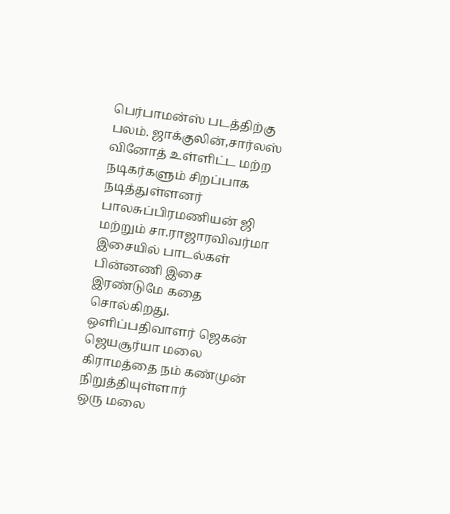பெர்பாமன்ஸ் படத்திற்கு பலம். ஜாக்குலின்,சார்லஸ் வினோத் உள்ளிட்ட மற்ற நடிகர்களும் சிறப்பாக நடித்துள்ளனர்
பாலசுப்பிரமணியன் ஜி மற்றும் சா.ராஜாரவிவர்மா இசையில் பாடல்கள் பின்னணி இசை இரண்டுமே கதை சொல்கிறது. ஒளிப்பதிவாளர் ஜெகன் ஜெயசூர்யா மலை கிராமத்தை நம் கண்முன் நிறுத்தியுள்ளார்
ஒரு மலை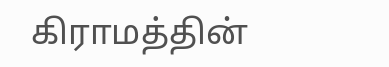கிராமத்தின்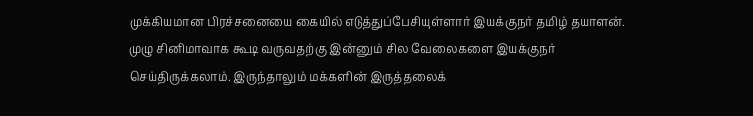முக்கியமான பிரச்சனையை கையில் எடுத்துப்பேசியுள்ளார் இயக்குநர் தமிழ் தயாளன். முழு சினிமாவாக கூடி வருவதற்கு இன்னும் சில வேலைகளை இயக்குநர் செய்திருக்கலாம். இருந்தாலும் மக்களின் இருத்தலைக்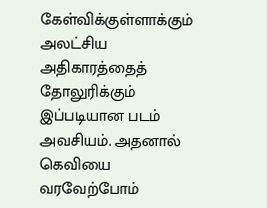கேள்விக்குள்ளாக்கும் அலட்சிய அதிகாரத்தைத் தோலுரிக்கும் இப்படியான படம் அவசியம். அதனால் கெவியை வரவேற்போம்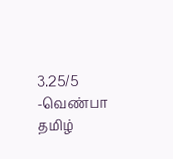3.25/5
-வெண்பா தமிழ்